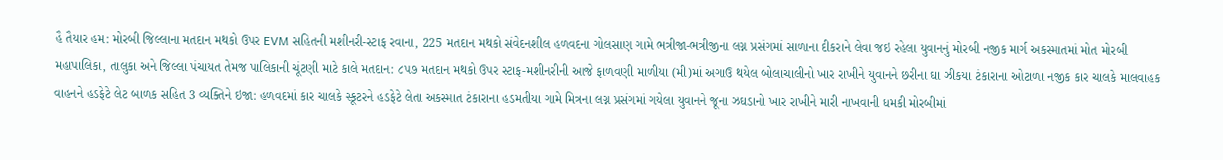હૈ તૈયાર હમ: મોરબી જિલ્લાના મતદાન મથકો ઉપર EVM સહિતની મશીનરી-સ્ટાફ રવાના, 225 મતદાન મથકો સંવેદનશીલ હળવદના ગોલસાણ ગામે ભત્રીજા-ભત્રીજીના લગ્ન પ્રસંગમાં સાળાના દીકરાને લેવા જઇ રહેલા યુવાનનું મોરબી નજીક માર્ગ અકસ્માતમાં મોત મોરબી મહાપાલિકા, તાલુકા અને જિલ્લા પંચાયત તેમજ પાલિકાની ચૂંટણી માટે કાલે મતદાન: ૮૫૭ મતદાન મથકો ઉપર સ્ટાફ-મશીનરીની આજે ફાળવણી માળીયા (મી)માં અગાઉ થયેલ બોલાચાલીનો ખાર રાખીને યુવાનને છરીના ઘા ઝીકયા ટંકારાના ઓટાળા નજીક કાર ચાલકે માલવાહક વાહનને હડફેટે લેટ બાળક સહિત 3 વ્યક્તિને ઇજા: હળવદમાં કાર ચાલકે સ્કૂટરને હડફેટે લેતા અકસ્માત ટંકારાના હડમતીયા ગામે મિત્રના લગ્ન પ્રસંગમાં ગયેલા યુવાનને જૂના ઝઘડાનો ખાર રાખીને મારી નાખવાની ધમકી મોરબીમાં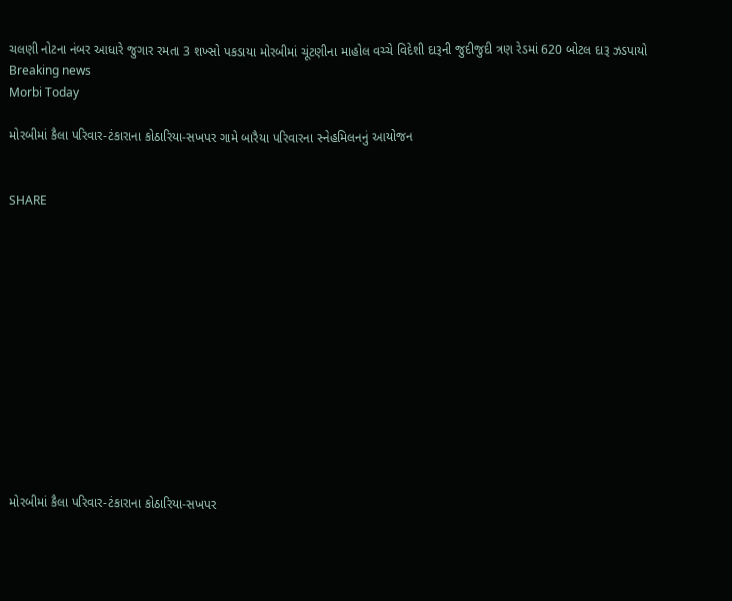ચલણી નોટના નંબર આધારે જુગાર રમતા 3 શખ્સો પકડાયા મોરબીમાં ચૂંટણીના માહોલ વચ્ચે વિદેશી દારૂની જુદીજુદી ત્રણ રેડમાં 620 બોટલ દારૂ ઝડપાયો
Breaking news
Morbi Today

મોરબીમાં કૈલા પરિવાર-ટંકારાના કોઠારિયા-સખપર ગામે બારૈયા પરિવારના સ્નેહમિલનનું આયોજન


SHARE













મોરબીમાં કૈલા પરિવાર-ટંકારાના કોઠારિયા-સખપર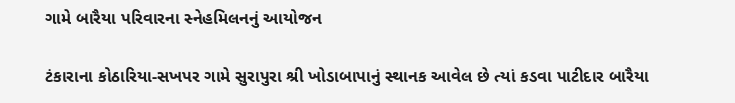ગામે બારૈયા પરિવારના સ્નેહમિલનનું આયોજન

ટંકારાના કોઠારિયા-સખપર ગામે સુરાપુરા શ્રી ખોડાબાપાનું સ્થાનક આવેલ છે ત્યાં કડવા પાટીદાર બારૈયા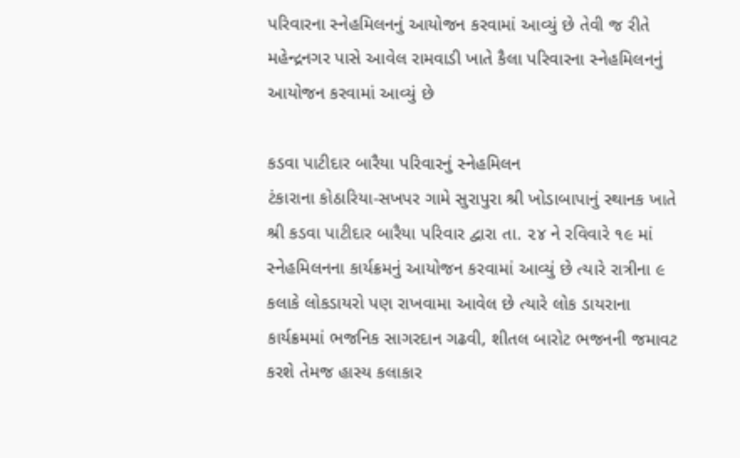પરિવારના સ્નેહમિલનનું આયોજન કરવામાં આવ્યું છે તેવી જ રીતે મહેન્દ્રનગર પાસે આવેલ રામવાડી ખાતે કૈલા પરિવારના સ્નેહમિલનનું આયોજન કરવામાં આવ્યું છે

કડવા પાટીદાર બારૈયા પરિવારનું સ્નેહમિલન
ટંકારાના કોઠારિયા-સખપર ગામે સુરાપુરા શ્રી ખોડાબાપાનું સ્થાનક ખાતે શ્રી કડવા પાટીદાર બારૈયા પરિવાર દ્વારા તા. ૨૪ ને રવિવારે ૧૯ માં સ્નેહમિલનના કાર્યક્રમનું આયોજન કરવામાં આવ્યું છે ત્યારે રાત્રીના ૯ કલાકે લોકડાયરો પણ રાખવામા આવેલ છે ત્યારે લોક ડાયરાના કાર્યક્રમમાં ભજનિક સાગરદાન ગઢવી, શીતલ બારોટ ભજનની જમાવટ કરશે તેમજ હાસ્ય કલાકાર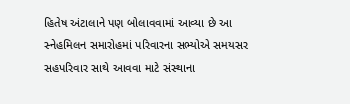હિતેષ અંટાલાને પણ બોલાવવામાં આવ્યા છે આ સ્નેહમિલન સમારોહમાં પરિવારના સભ્યોએ સમયસર સહપરિવાર સાથે આવવા માટે સંસ્થાના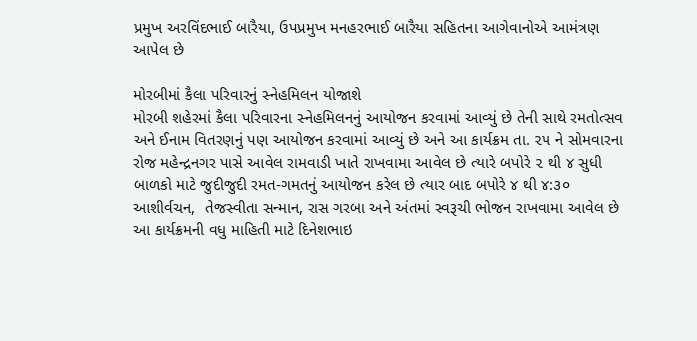પ્રમુખ અરવિંદભાઈ બારૈયા, ઉપપ્રમુખ મનહરભાઈ બારૈયા સહિતના આગેવાનોએ આમંત્રણ આપેલ છે

મોરબીમાં કૈલા પરિવારનું સ્નેહમિલન યોજાશે
મોરબી શહેરમાં કૈલા પરિવારના સ્નેહમિલનનું આયોજન કરવામાં આવ્યું છે તેની સાથે રમતોત્સવ અને ઈનામ વિતરણનું પણ આયોજન કરવામાં આવ્યું છે અને આ કાર્યક્રમ તા. ૨૫ ને સોમવારના રોજ મહેન્દ્રનગર પાસે આવેલ રામવાડી ખાતે રાખવામા આવેલ છે ત્યારે બપોરે ૨ થી ૪ સુધી બાળકો માટે જુદીજુદી રમત-ગમતનું આયોજન કરેલ છે ત્યાર બાદ બપોરે ૪ થી ૪:૩૦ આશીર્વચન,  તેજસ્વીતા સન્માન, રાસ ગરબા અને અંતમાં સ્વરૂચી ભોજન રાખવામા આવેલ છે આ કાર્યક્રમની વધુ માહિતી માટે દિનેશભાઇ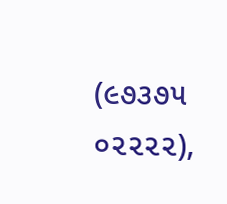(૯૭૩૭૫ ૦૨૨૨૨),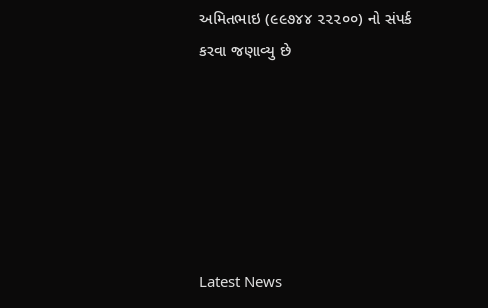અમિતભાઇ (૯૯૭૪૪ ૨૨૨૦૦) નો સંપર્ક કરવા જણાવ્યુ છે






Latest News